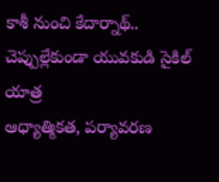కాశీ నుంచి కేదార్నాథ్.. చెప్పుల్లేకుండా యువకుడి సైకిల్ యాత్ర
ఆధ్యాత్మికత, పర్యావరణ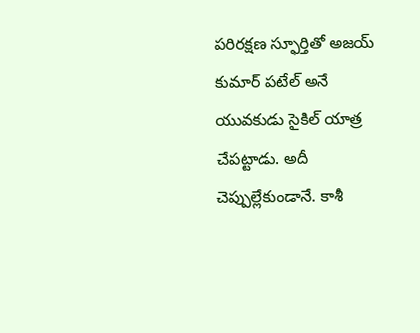పరిరక్షణ స్ఫూర్తితో అజయ్ కుమార్ పటేల్ అనే యువకుడు సైకిల్ యాత్ర చేపట్టాడు. అదీ చెప్పుల్లేకుండానే. కాశీ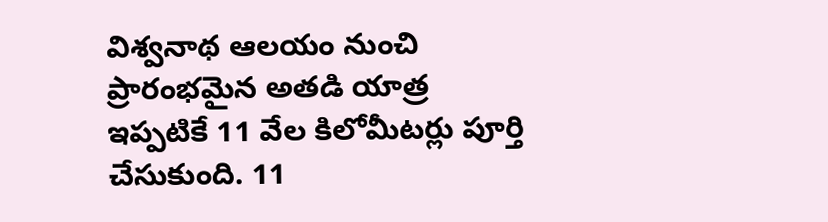విశ్వనాథ ఆలయం నుంచి ప్రారంభమైన అతడి యాత్ర ఇప్పటికే 11 వేల కిలోమీటర్లు పూర్తి చేసుకుంది. 11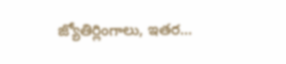జ్యోతిర్లింగాలు, ఇతర...